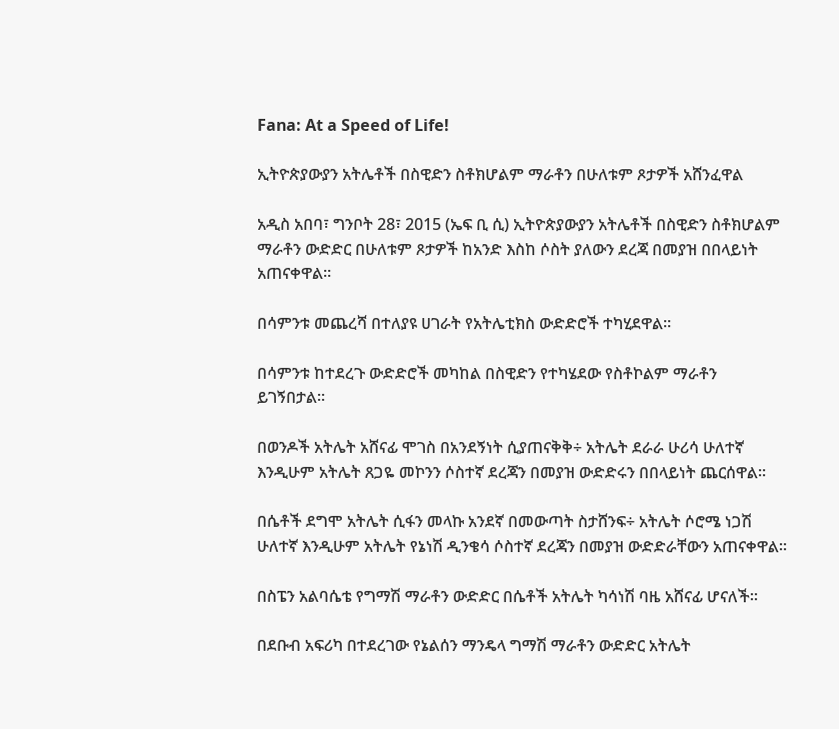Fana: At a Speed of Life!

ኢትዮጵያውያን አትሌቶች በስዊድን ስቶክሆልም ማራቶን በሁለቱም ጾታዎች አሸንፈዋል

አዲስ አበባ፣ ግንቦት 28፣ 2015 (ኤፍ ቢ ሲ) ኢትዮጵያውያን አትሌቶች በስዊድን ስቶክሆልም ማራቶን ውድድር በሁለቱም ጾታዎች ከአንድ እስከ ሶስት ያለውን ደረጃ በመያዝ በበላይነት አጠናቀዋል።

በሳምንቱ መጨረሻ በተለያዩ ሀገራት የአትሌቲክስ ውድድሮች ተካሂደዋል።

በሳምንቱ ከተደረጉ ውድድሮች መካከል በስዊድን የተካሄደው የስቶኮልም ማራቶን ይገኝበታል።

በወንዶች አትሌት አሸናፊ ሞገስ በአንደኝነት ሲያጠናቅቅ÷ አትሌት ደራራ ሁሪሳ ሁለተኛ እንዲሁም አትሌት ጸጋዬ መኮንን ሶስተኛ ደረጃን በመያዝ ውድድሩን በበላይነት ጨርሰዋል።

በሴቶች ደግሞ አትሌት ሲፋን መላኩ አንደኛ በመውጣት ስታሸንፍ÷ አትሌት ሶሮሜ ነጋሽ ሁለተኛ እንዲሁም አትሌት የኔነሽ ዲንቄሳ ሶስተኛ ደረጃን በመያዝ ውድድራቸውን አጠናቀዋል።

በስፔን አልባሴቴ የግማሽ ማራቶን ውድድር በሴቶች አትሌት ካሳነሽ ባዜ አሸናፊ ሆናለች።

በደቡብ አፍሪካ በተደረገው የኔልሰን ማንዴላ ግማሽ ማራቶን ውድድር አትሌት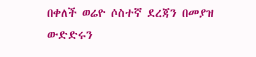በቀለች ወሬዮ ሶስተኛ ደረጃን በመያዝ ውድድሩን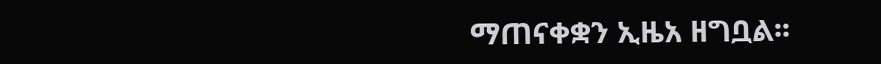ማጠናቀቋን ኢዜአ ዘግቧል፡፡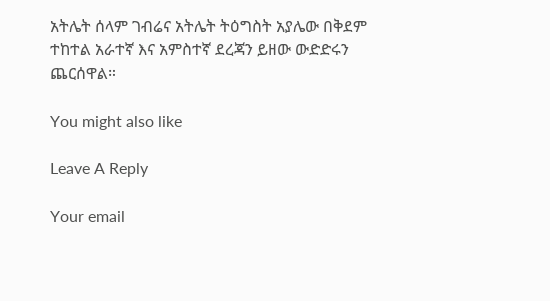አትሌት ሰላም ገብሬና አትሌት ትዕግስት አያሌው በቅደም ተከተል አራተኛ እና አምስተኛ ደረጃን ይዘው ውድድሩን ጨርሰዋል።

You might also like

Leave A Reply

Your email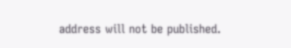address will not be published.